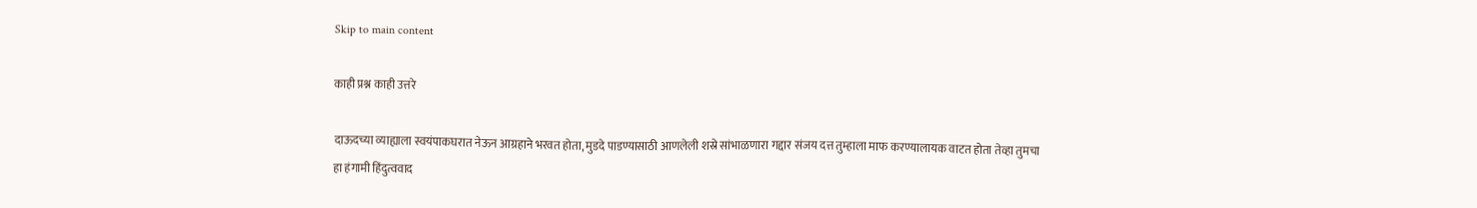Skip to main content

काही प्रश्न काही उत्तरे

दाऊदच्या व्याह्याला स्वयंपाकघरात नेऊन आग्रहाने भरवत होता, मुडदे पाडण्यासाठी आणलेली शस्रे सांभाळणारा गद्दार संजय दत्त तुम्हाला माफ करण्यालायक वाटत होता तेव्हा तुमचा हा हंगामी हिंदुत्ववाद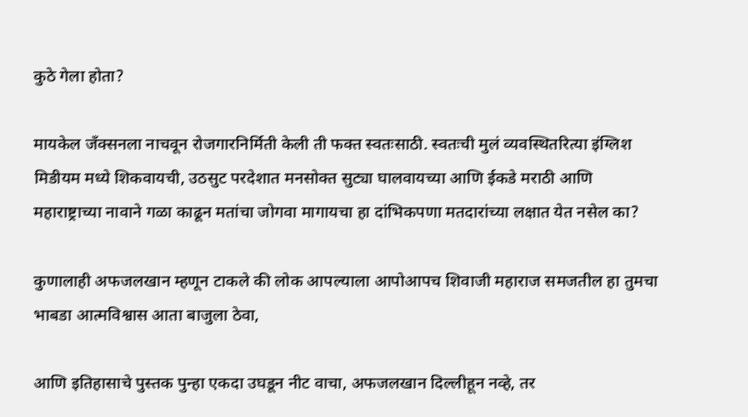कुठे गेला होता?

मायकेल जँक्सनला नाचवून रोजगारनिर्मिती केली ती फक्त स्वतःसाठी. स्वतःची मुलं व्यवस्थितरित्या इंग्लिश मिडीयम मध्ये शिकवायची, उठसुट परदेशात मनसोक्त सुट्या घालवायच्या आणि ईकडे मराठी आणि महाराष्ट्राच्या नावाने गळा काढून मतांचा जोगवा मागायचा हा दांभिकपणा मतदारांच्या लक्षात येत नसेल का?

कुणालाही अफजलखान म्हणून टाकले की लोक आपल्याला आपोआपच शिवाजी महाराज समजतील हा तुमचा भाबडा आत्मविश्वास आता बाजुला ठेवा,

आणि इतिहासाचे पुस्तक पुन्हा एकदा उघडून नीट वाचा, अफजलखान दिल्लीहून नव्हे, तर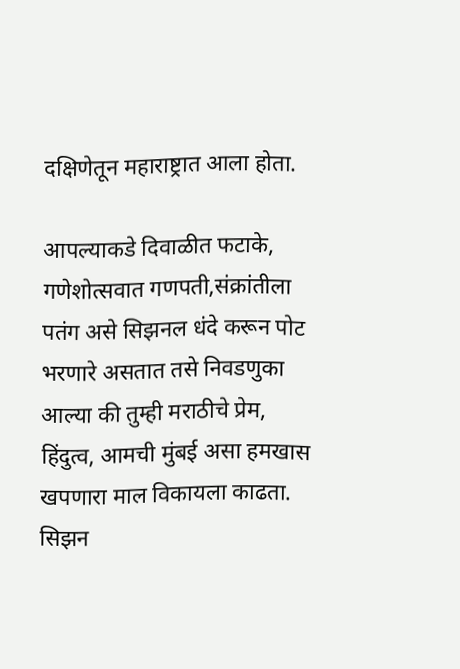दक्षिणेतून महाराष्ट्रात आला होता.

आपल्याकडे दिवाळीत फटाके, गणेशोत्सवात गणपती,संक्रांतीला पतंग असे सिझनल धंदे करून पोट भरणारे असतात तसे निवडणुका आल्या की तुम्ही मराठीचे प्रेम, हिंदुत्व, आमची मुंबई असा हमखास खपणारा माल विकायला काढता. सिझन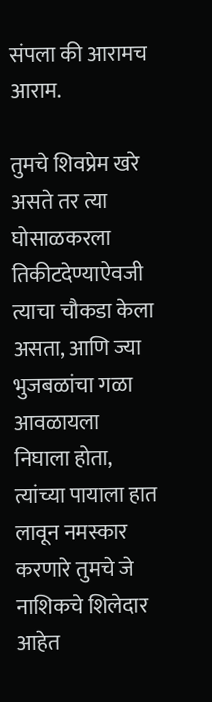संपला की आरामच आराम.

तुमचे शिवप्रेम खरे असते तर त्या घोसाळकरला तिकीटदेण्याऐवजी त्याचा चौकडा केला असता, आणि ज्या भुजबळांचा गळा आवळायला निघाला होता, त्यांच्या पायाला हात लावून नमस्कार करणारे तुमचे जे नाशिकचे शिलेदार आहेत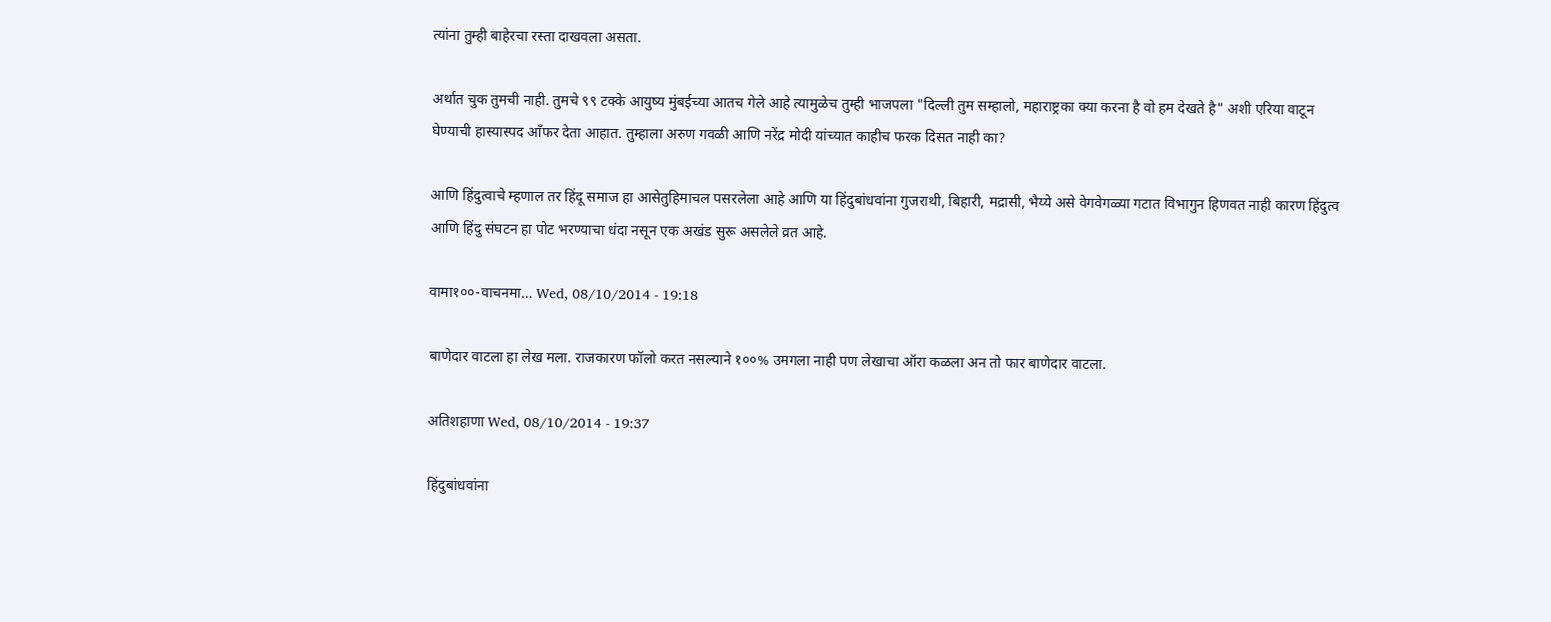त्यांना तुम्ही बाहेरचा रस्ता दाखवला असता.

अर्थात चुक तुमची नाही. तुमचे ९९ टक्के आयुष्य मुंबईच्या आतच गेले आहे त्यामुळेच तुम्ही भाजपला "दिल्ली तुम सम्हालो, महाराष्ट्रका क्या करना है वो हम देखते है" अशी एरिया वाटून घेण्याची हास्यास्पद आँफर देता आहात. तुम्हाला अरुण गवळी आणि नरेंद्र मोदी यांच्यात काहीच फरक दिसत नाही का?

आणि हिंदुत्वाचे म्हणाल तर हिंदू समाज हा आसेतुहिमाचल पसरलेला आहे आणि या हिंदुबांधवांना गुजराथी, बिहारी, मद्रासी, भैय्ये असे वेगवेगळ्या गटात विभागुन हिणवत नाही कारण हिंदुत्व आणि हिंदु संघटन हा पोट भरण्याचा धंदा नसून एक अखंड सुरू असलेले व्रत आहे.

वामा१००-वाचनमा… Wed, 08/10/2014 - 19:18

बाणेदार वाटला हा लेख मला. राजकारण फॉलो करत नसल्याने १००% उमगला नाही पण लेखाचा ऑरा कळला अन तो फार बाणेदार वाटला.

अतिशहाणा Wed, 08/10/2014 - 19:37

हिंदुबांधवांना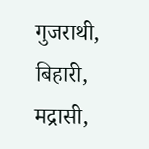गुजराथी, बिहारी, मद्रासी,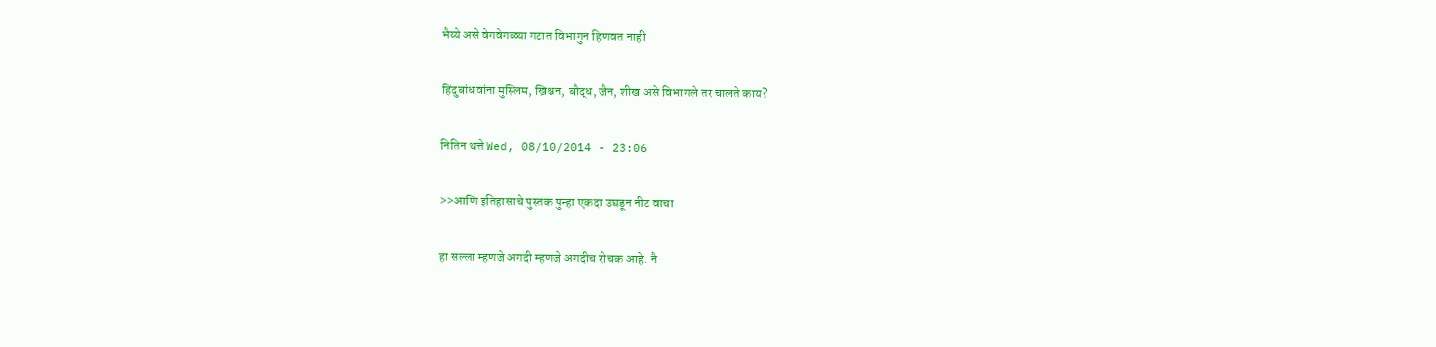भैय्ये असे वेगवेगळ्या गटात विभागुन हिणवत नाही

हिंदुबांधवांना मुस्लिम, ख्रिश्चन, बौद्ध, जैन, शीख असे विभागले तर चालते काय?

नितिन थत्ते Wed, 08/10/2014 - 23:06

>>आणि इतिहासाचे पुस्तक पुन्हा एकदा उघडून नीट वाचा

हा सल्ला म्हणजे अगदी म्हणजे अगदीच रोचक आहे. नै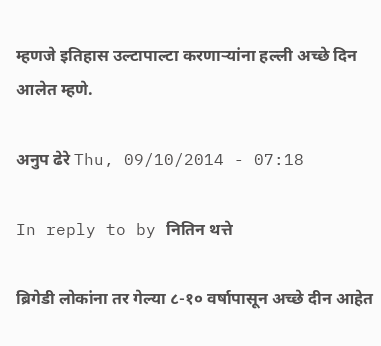म्हणजे इतिहास उल्टापाल्टा करणार्‍यांना हल्ली अच्छे दिन आलेत म्हणे.

अनुप ढेरे Thu, 09/10/2014 - 07:18

In reply to by नितिन थत्ते

ब्रिगेडी लोकांना तर गेल्या ८-१० वर्षापासून अच्छे दीन आहेत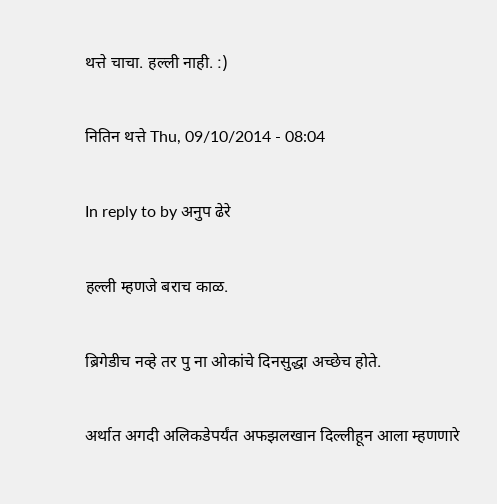थत्ते चाचा. हल्ली नाही. :)

नितिन थत्ते Thu, 09/10/2014 - 08:04

In reply to by अनुप ढेरे

हल्ली म्हणजे बराच काळ.

ब्रिगेडीच नव्हे तर पु ना ओकांचे दिनसुद्धा अच्छेच होते.

अर्थात अगदी अलिकडेपर्यंत अफझलखान दिल्लीहून आला म्हणणारे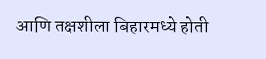आणि तक्षशीला बिहारमध्ये होती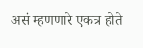असं म्हणणारे एकत्र होते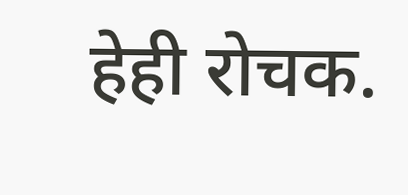हेही रोचक.